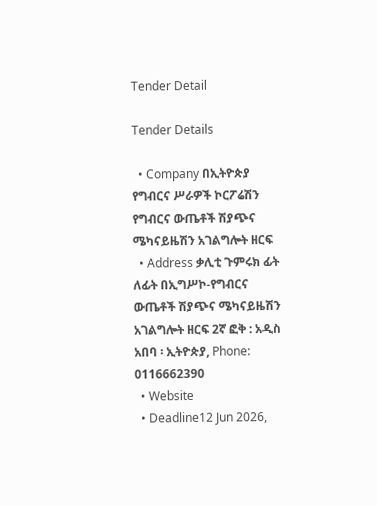Tender Detail

Tender Details

  • Company በኢትዮጵያ የግብርና ሥራዎች ኮርፖሬሽን የግብርና ውጤቶች ሽያጭና ሜካናይዜሽን አገልግሎት ዘርፍ
  • Address ቃሊቲ ጉምሩክ ፊት ለፊት በኢግሥኮ-የግብርና ውጤቶች ሽያጭና ሜካናይዜሽን አገልግሎት ዘርፍ 2ኛ ፎቅ : አዲስ አበባ ፡ ኢትዮጵያ, Phone: 0116662390
  • Website
  • Deadline12 Jun 2026,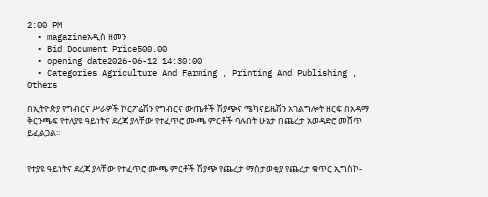2:00 PM
  • magazineአዲስ ዘመን
  • Bid Document Price500.00
  • opening date2026-06-12 14:30:00
  • Categories Agriculture And Farming , Printing And Publishing , Others

በኢትዮጵያ የግብርና ሥራዎች ኮርፖሬሽን የግብርና ውጤቶች ሽያጭና ሜካናይዜሽን አገልግሎት ዘርፍ በአዳማ ቅርንጫፍ የተለያዩ ዓይነትና ደረጃ ያላቸው የተፈጥሮ ሙጫ ምርቶች ባሉበት ሁኔታ በጨረታ አወዳድሮ መሸጥ ይፈልጋል፡፡


የተያዩ ዓይነትና ደረጃ ያላቸው የተፈጥሮ ሙጫ ምርቶች ሽያጭ የጨረታ ማስታወቂያ የጨረታ ቁጥር ኢግስኮ-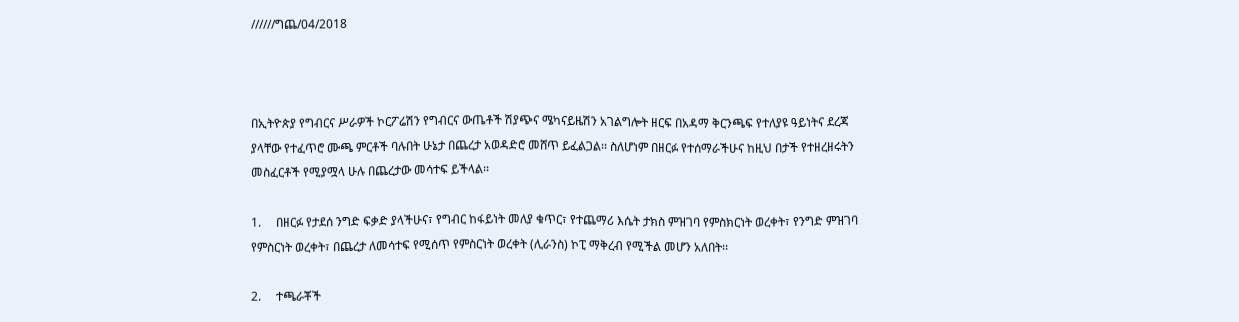//////ግጨ/04/2018



በኢትዮጵያ የግብርና ሥራዎች ኮርፖሬሽን የግብርና ውጤቶች ሽያጭና ሜካናይዜሽን አገልግሎት ዘርፍ በአዳማ ቅርንጫፍ የተለያዩ ዓይነትና ደረጃ ያላቸው የተፈጥሮ ሙጫ ምርቶች ባሉበት ሁኔታ በጨረታ አወዳድሮ መሸጥ ይፈልጋል፡፡ ስለሆነም በዘርፉ የተሰማራችሁና ከዚህ በታች የተዘረዘሩትን መስፈርቶች የሚያሟላ ሁሉ በጨረታው መሳተፍ ይችላል፡፡

1.     በዘርፉ የታደሰ ንግድ ፍቃድ ያላችሁና፣ የግብር ከፋይነት መለያ ቁጥር፣ የተጨማሪ እሴት ታክስ ምዝገባ የምስክርነት ወረቀት፣ የንግድ ምዝገባ የምስርነት ወረቀት፣ በጨረታ ለመሳተፍ የሚሰጥ የምስርነት ወረቀት (ሊራንስ) ኮፒ ማቅረብ የሚችል መሆን አለበት፡፡

2.     ተጫራቾች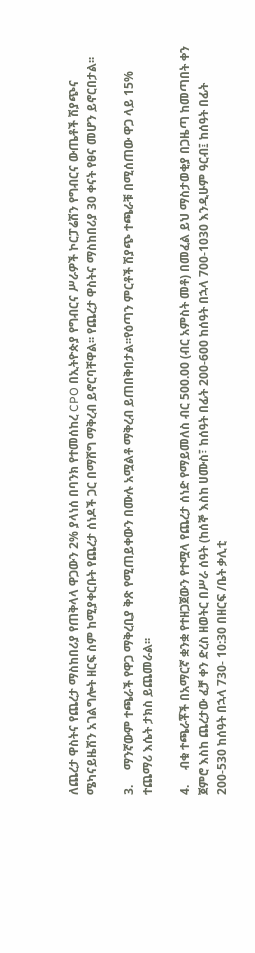ለጨረታ ዋስትና የጨረታ ማስከበሪያ የጠቅላላ ዋጋውን 2% ያላነሰ በባንክ የተመሰከረ CPO በኢትዮጵያ የግብርና ሥራዎች ኮርፓሬሽን የግብርና ውጤቶች ሽያጭና ሜካናይዜሽን አገልግሎት ዘርፍ ስም ከሚያቀርቡት የጨረታ ሰነዶች ጋር በማሸግ ማቅረብ ይኖርባቸዋል፡፡ የጨረታ ዋስትና ማስከበሪያ 30 ቀናት የፀና መሆን ይኖርበታል፡፡

3.     ማንኛውም ተጫራች የዋጋ ማቅረቢያ ቅጽ የሚጠይቀውን በሙሉ አሟልቶ ማቅረብ ይጠበቅበታል፡፡የዕጣን ምርቶች ሽያጭ ተጫራቹ በሚሰጠው ዋጋ ላይ 15% ተጨማሪ እሴት ታክስ ይጨመራል፡፡

4.     ብቁ ተጫራቾች በአማርኛ ቋንቋ የተዘጋጀውን የተሟላ የጨረታ ሰነድ የማይመለስ ብር 500.00 (ብር አምስት መቶ) በመፈል ይህ ማስታወቂያ በጋዜጣ ከመጣበት ቀን ጀምሮ እስከ ጨረታው ፈቻ ቀን ድረስ ዘወትር በሥራ ሰዓት (ከሰኞ እስከ ሀሙስ፣ ከሰዓት በፊት 200-600 ከሰዓት በኋላ 700-1030 እንዲሁም ዓርብ፤ ከሰዓት በፊት 200-530 ከሰዓት በኋላ 730- 10:30 በዘርፍ /ቤት ቃሊቲ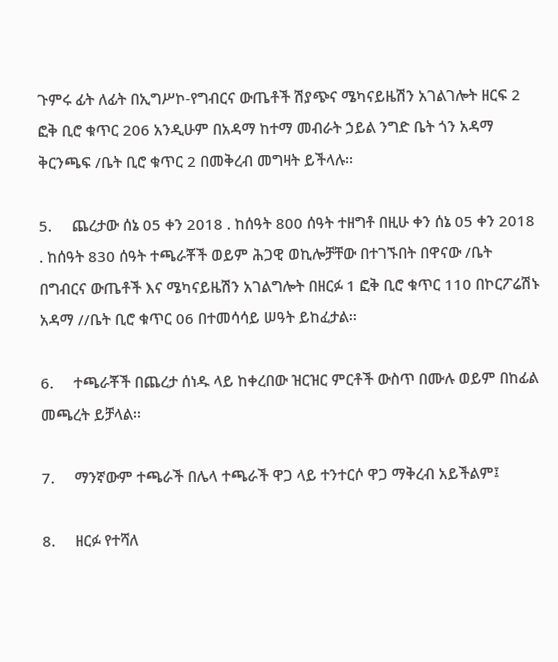ጉምሩ ፊት ለፊት በኢግሥኮ-የግብርና ውጤቶች ሽያጭና ሜካናይዜሽን አገልገሎት ዘርፍ 2 ፎቅ ቢሮ ቁጥር 206 አንዲሁም በአዳማ ከተማ መብራት ኃይል ንግድ ቤት ጎን አዳማ ቅርንጫፍ /ቤት ቢሮ ቁጥር 2 በመቅረብ መግዛት ይችላሉ፡፡

5.     ጨረታው ሰኔ 05 ቀን 2018 . ከሰዓት 800 ሰዓት ተዘግቶ በዚሁ ቀን ሰኔ 05 ቀን 2018 . ከሰዓት 830 ሰዓት ተጫራቾች ወይም ሕጋዊ ወኪሎቻቸው በተገኙበት በዋናው /ቤት በግብርና ውጤቶች እና ሜካናይዜሽን አገልግሎት በዘርፉ 1 ፎቅ ቢሮ ቁጥር 110 በኮርፖሬሽኑ አዳማ //ቤት ቢሮ ቁጥር 06 በተመሳሳይ ሠዓት ይከፈታል፡፡

6.     ተጫራቾች በጨረታ ሰነዱ ላይ ከቀረበው ዝርዝር ምርቶች ውስጥ በሙሉ ወይም በከፊል መጫረት ይቻላል፡፡

7.     ማንኛውም ተጫራች በሌላ ተጫራች ዋጋ ላይ ተንተርሶ ዋጋ ማቅረብ አይችልም፤

8.     ዘርፉ የተሻለ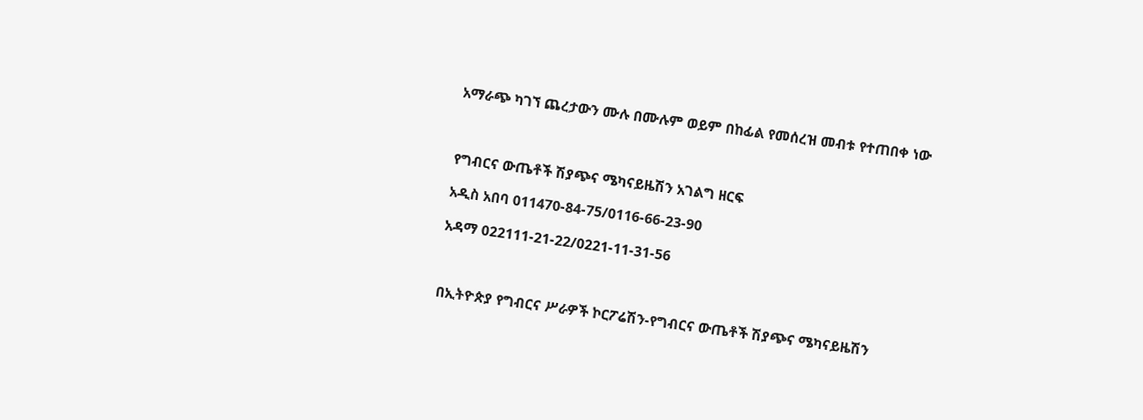አማራጭ ካገኘ ጨረታውን ሙሉ በሙሉም ወይም በከፊል የመሰረዝ መብቱ የተጠበቀ ነው



የግብርና ውጤቶች ሽያጭና ሜካናይዜሽን አገልግ ዘርፍ

አዲስ አበባ 011470-84-75/0116-66-23-90

አዳማ 022111-21-22/0221-11-31-56



በኢትዮጵያ የግብርና ሥራዎች ኮርፖሬሽን-የግብርና ውጤቶች ሽያጭና ሜካናይዜሽን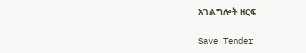አገልግሎት ዘርፍ

Save Tender